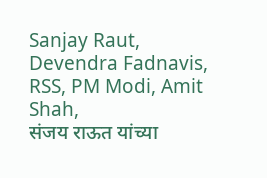Sanjay Raut, Devendra Fadnavis, RSS, PM Modi, Amit Shah,
संजय राऊत यांच्या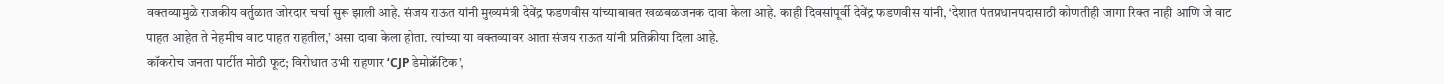वक्तव्यामुळे राजकीय वर्तुळात जोरदार चर्चा सुरू झाली आहे. संजय राऊत यांनी मुख्यमंत्री देवेंद्र फडणवीस यांच्याबाबत खळबळजनक दावा केला आहे. काही दिवसांपूर्वी देवेंद्र फडणवीस यांनी, ‘देशात पंतप्रधानपदासाठी कोणतीही जागा रिक्त नाही आणि जे वाट पाहत आहेत ते नेहमीच वाट पाहत राहतील,’ असा दावा केला होता. त्यांच्या या वक्तव्यावर आता संजय राऊत यांनी प्रतिक्रीया दिला आहे.
कॉकरोच जनता पार्टीत मोठी फूट; विरोधात उभी राहणार ‘CJP डेमोक्रॅटिक’,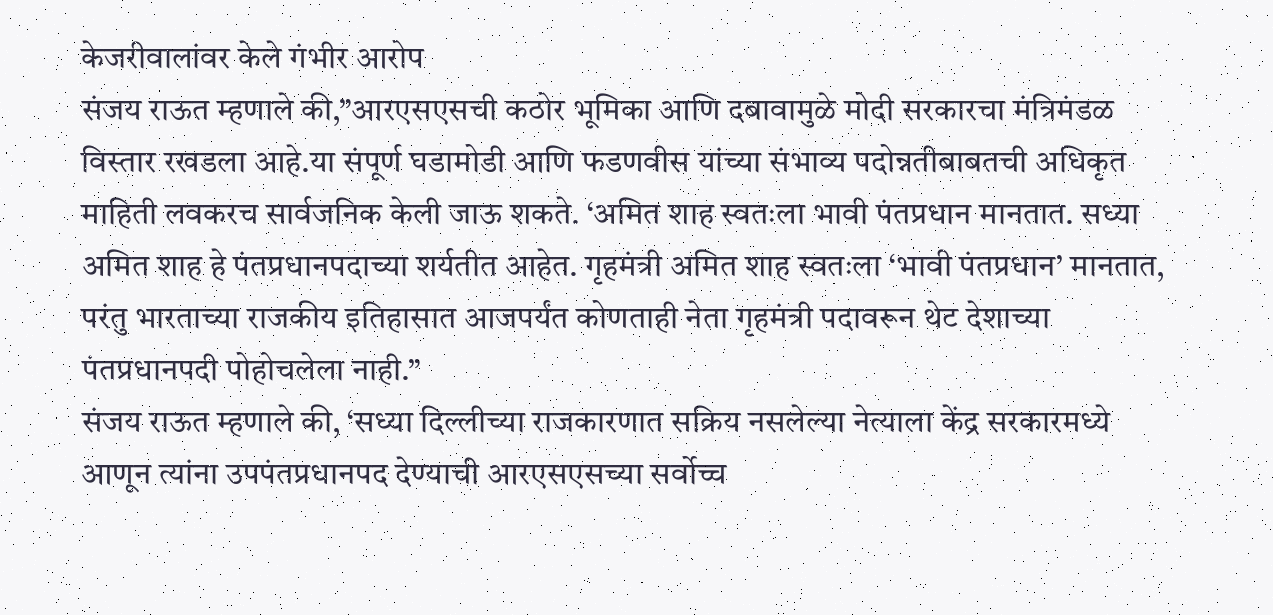केजरीवालांवर केले गंभीर आरोप
संजय राऊत म्हणाले की,”आरएसएसची कठोर भूमिका आणि दबावामुळे मोदी सरकारचा मंत्रिमंडळ विस्तार रखडला आहे.या संपूर्ण घडामोडी आणि फडणवीस यांच्या संभाव्य पदोन्नतीबाबतची अधिकृत माहिती लवकरच सार्वजनिक केली जाऊ शकते. ‘अमित शाह स्वतःला भावी पंतप्रधान मानतात. सध्या अमित शाह हे पंतप्रधानपदाच्या शर्यतीत आहेत. गृहमंत्री अमित शाह स्वतःला ‘भावी पंतप्रधान’ मानतात, परंतु भारताच्या राजकीय इतिहासात आजपर्यंत कोणताही नेता गृहमंत्री पदावरून थेट देशाच्या पंतप्रधानपदी पोहोचलेला नाही.”
संजय राऊत म्हणाले की, ‘सध्या दिल्लीच्या राजकारणात सक्रिय नसलेल्या नेत्याला केंद्र सरकारमध्ये आणून त्यांना उपपंतप्रधानपद देण्याची आरएसएसच्या सर्वोच्च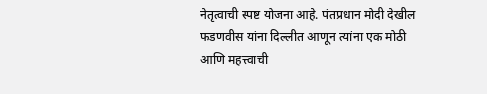नेतृत्वाची स्पष्ट योजना आहे. पंतप्रधान मोदी देखील फडणवीस यांना दिल्लीत आणून त्यांना एक मोठी आणि महत्त्वाची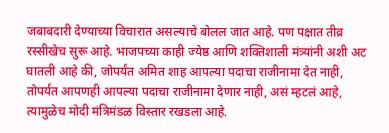जबाबदारी देण्याच्या विचारात असल्याचे बोलल जात आहे. पण पक्षात तीव्र रस्सीखेच सुरू आहे. भाजपच्या काही ज्येष्ठ आणि शक्तिशाली मंत्र्यांनी अशी अट घातली आहे की, जोपर्यंत अमित शाह आपल्या पदाचा राजीनामा देत नाही, तोपर्यंत आपणही आपल्या पदाचा राजीनामा देणार नाही, असं म्हटलं आहे, त्यामुळेच मोदी मंत्रिमंडळ विस्तार रखडला आहे.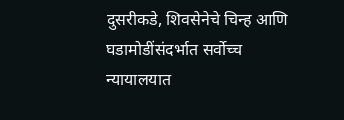दुसरीकडे, शिवसेनेचे चिन्ह आणि घडामोडींसंदर्भात सर्वोच्च न्यायालयात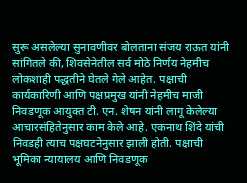सुरू असलेल्या सुनावणीवर बोलताना संजय राऊत यांनी सांगितले की, शिवसेनेतील सर्व मोठे निर्णय नेहमीच लोकशाही पद्धतीने घेतले गेले आहेत. पक्षाची कार्यकारिणी आणि पक्षप्रमुख यांनी नेहमीच माजी निवडणूक आयुक्त टी. एन. शेषन यांनी लागू केलेल्या आचारसंहितेनुसार काम केले आहे. एकनाथ शिंदे यांची निवडही त्याच पक्षघटनेनुसार झाली होती. पक्षाची भूमिका न्यायालय आणि निवडणूक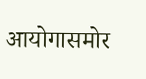आयोगासमोर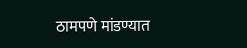ठामपणे मांडण्यात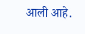आली आहे.